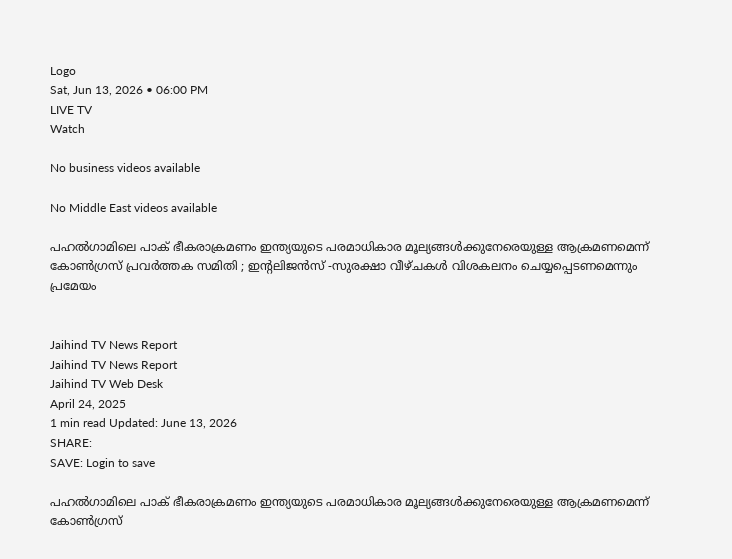Logo
Sat, Jun 13, 2026 • 06:00 PM
LIVE TV
Watch

No business videos available

No Middle East videos available

പഹല്‍ഗാമിലെ പാക് ഭീകരാക്രമണം ഇന്ത്യയുടെ പരമാധികാര മൂല്യങ്ങള്‍ക്കുനേരെയുള്ള ആക്രമണമെന്ന് കോണ്‍ഗ്രസ് പ്രവര്‍ത്തക സമിതി ; ഇന്റലിജന്‍സ് -സുരക്ഷാ വീഴ്ചകള്‍ വിശകലനം ചെയ്യപ്പെടണമെന്നും പ്രമേയം


Jaihind TV News Report
Jaihind TV News Report
Jaihind TV Web Desk
April 24, 2025
1 min read Updated: June 13, 2026
SHARE:
SAVE: Login to save

പഹല്‍ഗാമിലെ പാക് ഭീകരാക്രമണം ഇന്ത്യയുടെ പരമാധികാര മൂല്യങ്ങള്‍ക്കുനേരെയുള്ള ആക്രമണമെന്ന്  കോണ്‍ഗ്രസ്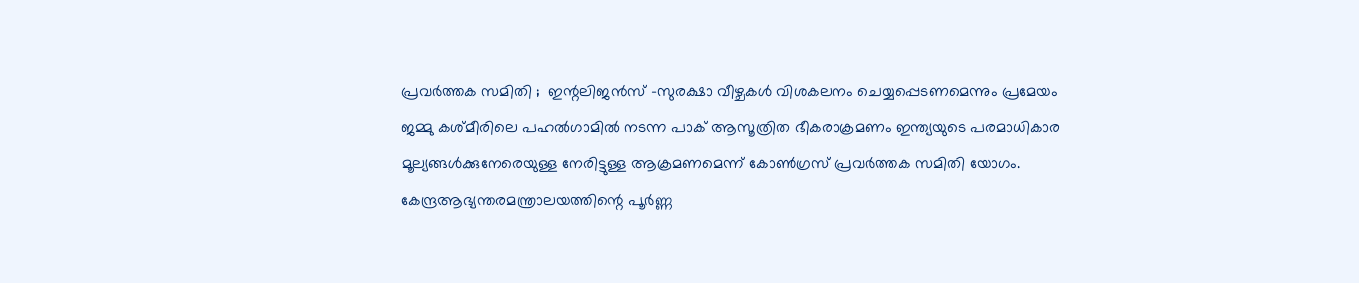പ്രവര്‍ത്തക സമിതി ;  ഇന്റലിജന്‍സ് -സുരക്ഷാ വീഴ്ചകള്‍ വിശകലനം ചെയ്യപ്പെടണമെന്നും പ്രമേയം
ജമ്മു കശ്മീരിലെ പഹല്‍ഗാമില്‍ നടന്ന പാക് ആസൂത്രിത ഭീകരാക്രമണം ഇന്ത്യയുടെ പരമാധികാര മൂല്യങ്ങള്‍ക്കുനേരെയുള്ള നേരിട്ടുള്ള ആക്രമണമെന്ന് കോണ്‍ഗ്രസ് പ്രവര്‍ത്തക സമിതി യോഗം. കേന്ദ്രആഭ്യന്തരമന്ത്രാലയത്തിന്റെ പൂര്‍ണ്ണ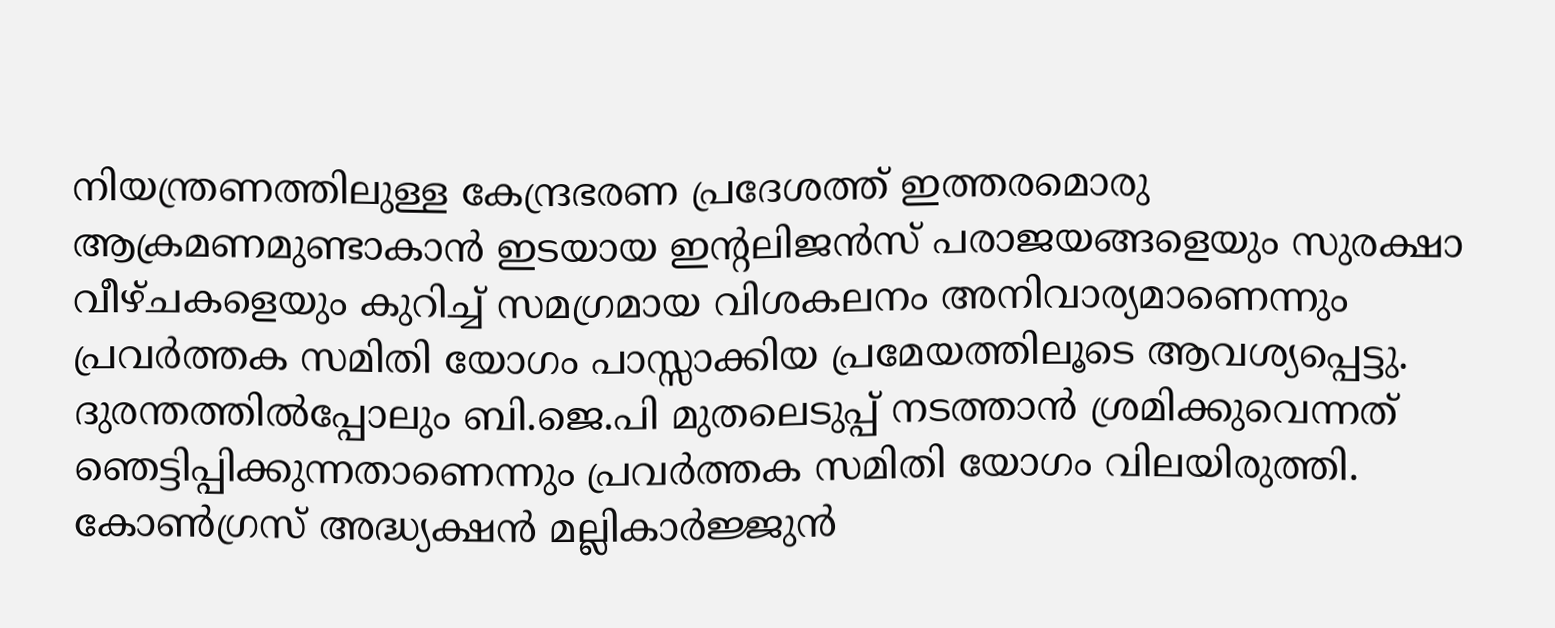നിയന്ത്രണത്തിലുള്ള കേന്ദ്രഭരണ പ്രദേശത്ത് ഇത്തരമൊരു ആക്രമണമുണ്ടാകാന്‍ ഇടയായ ഇന്റലിജന്‍സ് പരാജയങ്ങളെയും സുരക്ഷാ വീഴ്ചകളെയും കുറിച്ച് സമഗ്രമായ വിശകലനം അനിവാര്യമാണെന്നും പ്രവര്‍ത്തക സമിതി യോഗം പാസ്സാക്കിയ പ്രമേയത്തിലൂടെ ആവശ്യപ്പെട്ടു. ദുരന്തത്തില്‍പ്പോലും ബി.ജെ.പി മുതലെടുപ്പ് നടത്താന്‍ ശ്രമിക്കുവെന്നത് ഞെട്ടിപ്പിക്കുന്നതാണെന്നും പ്രവര്‍ത്തക സമിതി യോഗം വിലയിരുത്തി. കോണ്‍ഗ്രസ് അദ്ധ്യക്ഷന്‍ മല്ലികാര്‍ജ്ജുന്‍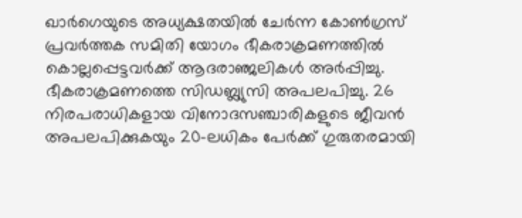ഖാര്‍ഗെയുടെ അധ്യക്ഷതയില്‍ ചേര്‍ന്ന കോണ്‍ഗ്രസ് പ്രവര്‍ത്തക സമിതി യോഗം ഭീകരാക്രമണത്തില്‍ കൊല്ലപ്പെട്ടവര്‍ക്ക് ആദരാഞ്ജലികള്‍ അര്‍പ്പിച്ചു. ഭീകരാക്രമണത്തെ സിഡബ്ല്യുസി അപലപിച്ചു. 26 നിരപരാധികളായ വിനോദസഞ്ചാരികളുടെ ജീവന്‍ അപലപിക്കുകയും 20-ലധികം പേര്‍ക്ക് ഗുരുതരമായി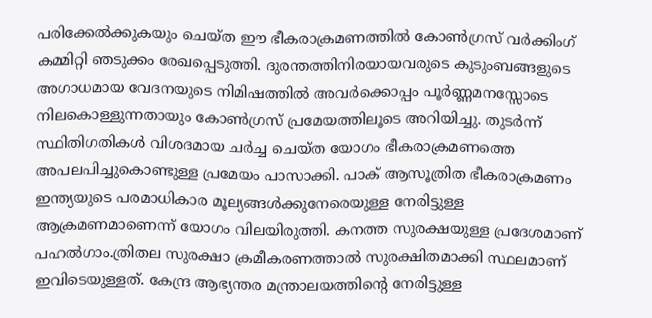പരിക്കേല്‍ക്കുകയും ചെയ്ത ഈ ഭീകരാക്രമണത്തില്‍ കോണ്‍ഗ്രസ് വര്‍ക്കിംഗ് കമ്മിറ്റി ഞടുക്കം രേഖപ്പെടുത്തി. ദുരന്തത്തിനിരയായവരുടെ കുടുംബങ്ങളുടെ അഗാധമായ വേദനയുടെ നിമിഷത്തില്‍ അവര്‍ക്കൊപ്പം പൂര്‍ണ്ണമനസ്സോടെ നിലകൊള്ളുന്നതായും കോണ്‍ഗ്രസ് പ്രമേയത്തിലൂടെ അറിയിച്ചു. തുടര്‍ന്ന് സ്ഥിതിഗതികള്‍ വിശദമായ ചര്‍ച്ച ചെയ്ത യോഗം ഭീകരാക്രമണത്തെ അപലപിച്ചുകൊണ്ടുള്ള പ്രമേയം പാസാക്കി. പാക് ആസൂത്രിത ഭീകരാക്രമണം ഇന്ത്യയുടെ പരമാധികാര മൂല്യങ്ങള്‍ക്കുനേരെയുള്ള നേരിട്ടുള്ള ആക്രമണമാണെന്ന് യോഗം വിലയിരുത്തി. കനത്ത സുരക്ഷയുള്ള പ്രദേശമാണ് പഹല്‍ഗാം.ത്രിതല സുരക്ഷാ ക്രമീകരണത്താല്‍ സുരക്ഷിതമാക്കി സ്ഥലമാണ് ഇവിടെയുള്ളത്. കേന്ദ്ര ആഭ്യന്തര മന്ത്രാലയത്തിന്റെ നേരിട്ടുള്ള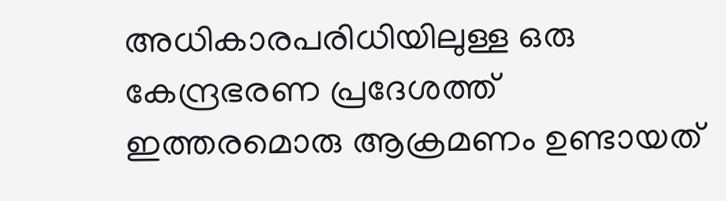അധികാരപരിധിയിലുള്ള ഒരു കേന്ദ്രഭരണ പ്രദേശത്ത് ഇത്തരമൊരു ആക്രമണം ഉണ്ടായത്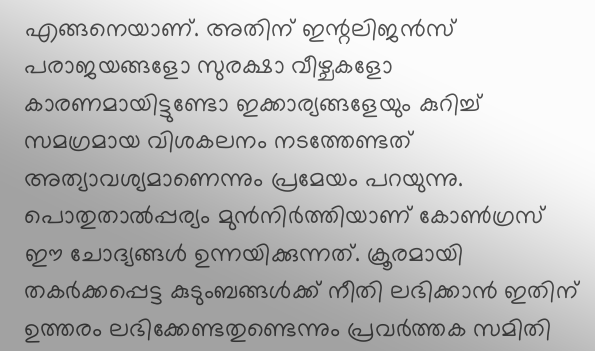എങ്ങനെയാണ്. അതിന് ഇന്റലിജന്‍സ് പരാജയങ്ങളോ സുരക്ഷാ വീഴ്ചകളോ കാരണമായിട്ടുണ്ടോ ഇക്കാര്യങ്ങളേയും കുറിച്ച് സമഗ്രമായ വിശകലനം നടത്തേണ്ടത് അത്യാവശ്യമാണെന്നും പ്രമേയം പറയുന്നു. പൊതുതാല്‍പ്പര്യം മുന്‍നിര്‍ത്തിയാണ് കോണ്‍ഗ്രസ് ഈ ചോദ്യങ്ങള്‍ ഉന്നയിക്കുന്നത്. ക്രൂരമായി തകര്‍ക്കപ്പെട്ട കുടുംബങ്ങള്‍ക്ക് നീതി ലഭിക്കാന്‍ ഇതിന് ഉത്തരം ലഭിക്കേണ്ടതുണ്ടെന്നും പ്രവര്‍ത്തക സമിതി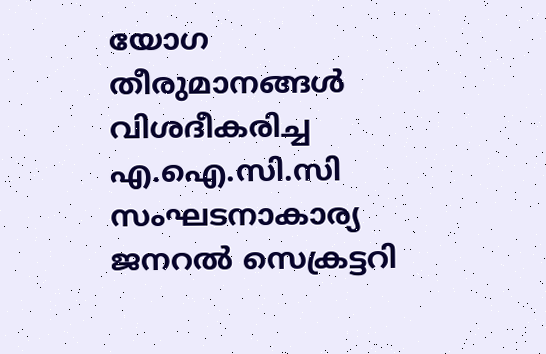യോഗ തീരുമാനങ്ങള്‍ വിശദീകരിച്ച എ.ഐ.സി.സി സംഘടനാകാര്യ ജനറല്‍ സെക്രട്ടറി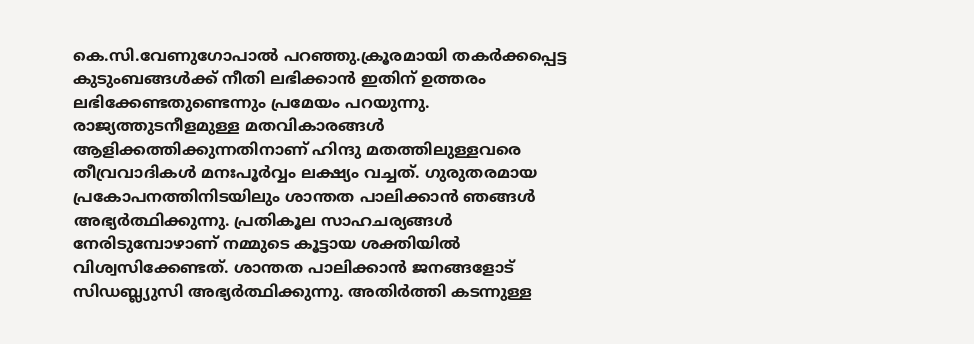കെ.സി.വേണുഗോപാല്‍ പറഞ്ഞു.ക്രൂരമായി തകര്‍ക്കപ്പെട്ട കുടുംബങ്ങള്‍ക്ക് നീതി ലഭിക്കാന്‍ ഇതിന് ഉത്തരം ലഭിക്കേണ്ടതുണ്ടെന്നും പ്രമേയം പറയുന്നു. രാജ്യത്തുടനീളമുള്ള മതവികാരങ്ങള്‍ ആളിക്കത്തിക്കുന്നതിനാണ് ഹിന്ദു മതത്തിലുള്ളവരെ തീവ്രവാദികള്‍ മനഃപൂര്‍വ്വം ലക്ഷ്യം വച്ചത്. ഗുരുതരമായ പ്രകോപനത്തിനിടയിലും ശാന്തത പാലിക്കാന്‍ ഞങ്ങള്‍ അഭ്യര്‍ത്ഥിക്കുന്നു. പ്രതികൂല സാഹചര്യങ്ങള്‍ നേരിടുമ്പോഴാണ് നമ്മുടെ കൂട്ടായ ശക്തിയില്‍ വിശ്വസിക്കേണ്ടത്. ശാന്തത പാലിക്കാന്‍ ജനങ്ങളോട് സിഡബ്ല്യുസി അഭ്യര്‍ത്ഥിക്കുന്നു. അതിര്‍ത്തി കടന്നുള്ള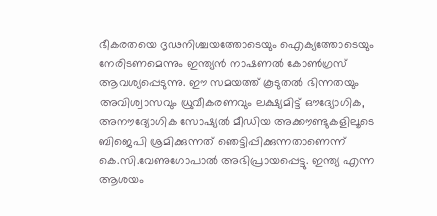ഭീകരതയെ ദൃഢനിശ്ചയത്തോടെയും ഐക്യത്തോടെയും നേരിടണമെന്നും ഇന്ത്യന്‍ നാഷണല്‍ കോണ്‍ഗ്രസ് ആവശ്യപ്പെടുന്നു. ഈ സമയത്ത് കൂടുതല്‍ ഭിന്നതയും അവിശ്വാസവും ധ്രുവീകരണവും ലക്ഷ്യമിട്ട് ഔദ്യോഗിക, അനൗദ്യോഗിക സോഷ്യല്‍ മീഡിയ അക്കൗണ്ടുകളിലൂടെ ബിജെപി ശ്രമിക്കുന്നത് ഞെട്ടിപ്പിക്കുന്നതാണെന്ന് കെ.സി.വേണുഗോപാല്‍ അഭിപ്രായപ്പെട്ടു. ഇന്ത്യ എന്ന ആശയം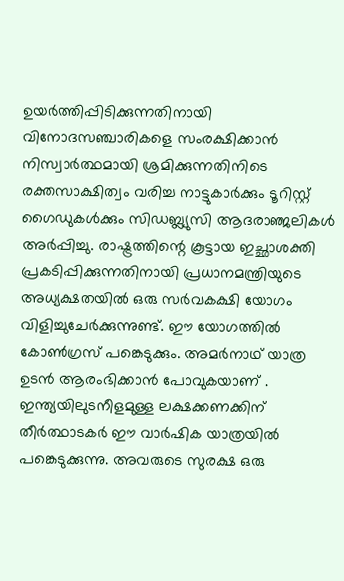ഉയര്‍ത്തിപ്പിടിക്കുന്നതിനായി വിനോദസഞ്ചാരികളെ സംരക്ഷിക്കാന്‍ നിസ്വാര്‍ത്ഥമായി ശ്രമിക്കുന്നതിനിടെ രക്തസാക്ഷിത്വം വരിച്ച നാട്ടുകാര്‍ക്കും ടൂറിസ്റ്റ് ഗൈഡുകള്‍ക്കും സിഡബ്ല്യുസി ആദരാഞ്ജലികള്‍ അര്‍പ്പിച്ചു. രാഷ്ട്രത്തിന്റെ കൂട്ടായ ഇച്ഛാശക്തി പ്രകടിപ്പിക്കുന്നതിനായി പ്രധാനമന്ത്രിയുടെ അധ്യക്ഷതയില്‍ ഒരു സര്‍വകക്ഷി യോഗം വിളിച്ചുചേര്‍ക്കുന്നുണ്ട്. ഈ യോഗത്തില്‍ കോണ്‍ഗ്രസ് പങ്കെടുക്കും. അമര്‍നാഥ് യാത്ര ഉടന്‍ ആരംഭിക്കാന്‍ പോവുകയാണ് . ഇന്ത്യയിലുടനീളമുള്ള ലക്ഷക്കണക്കിന് തീര്‍ത്ഥാടകര്‍ ഈ വാര്‍ഷിക യാത്രയില്‍ പങ്കെടുക്കുന്നു. അവരുടെ സുരക്ഷ ഒരു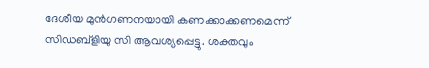ദേശീയ മുന്‍ഗണനയായി കണക്കാക്കണമെന്ന് സിഡബ്‌ളിയു സി ആവശ്യപ്പെട്ടു. ശക്തവും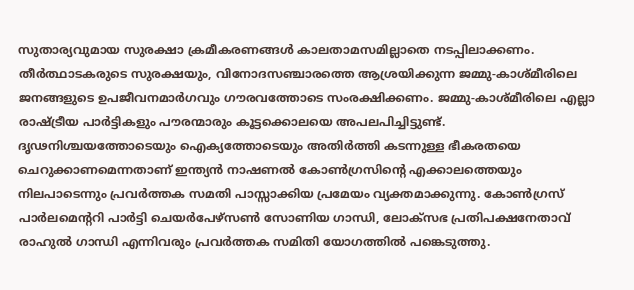സുതാര്യവുമായ സുരക്ഷാ ക്രമീകരണങ്ങള്‍ കാലതാമസമില്ലാതെ നടപ്പിലാക്കണം. തീര്‍ത്ഥാടകരുടെ സുരക്ഷയും, വിനോദസഞ്ചാരത്തെ ആശ്രയിക്കുന്ന ജമ്മു-കാശ്മീരിലെ ജനങ്ങളുടെ ഉപജീവനമാര്‍ഗവും ഗൗരവത്തോടെ സംരക്ഷിക്കണം. ജമ്മു-കാശ്മീരിലെ എല്ലാ രാഷ്ട്രീയ പാര്‍ട്ടികളും പൗരന്മാരും കൂട്ടക്കൊലയെ അപലപിച്ചിട്ടുണ്ട്. ദൃഢനിശ്ചയത്തോടെയും ഐക്യത്തോടെയും അതിര്‍ത്തി കടന്നുള്ള ഭീകരതയെ ചെറുക്കാണമെന്നതാണ് ഇന്ത്യന്‍ നാഷണല്‍ കോണ്‍ഗ്രസിന്റെ എക്കാലത്തെയും നിലപാടെന്നും പ്രവര്‍ത്തക സമതി പാസ്സാക്കിയ പ്രമേയം വ്യക്തമാക്കുന്നു. കോണ്‍ഗ്രസ് പാര്‍ലമെന്ററി പാര്‍ട്ടി ചെയര്‍പേഴ്‌സണ്‍ സോണിയ ഗാന്ധി, ലോക്‌സഭ പ്രതിപക്ഷനേതാവ് രാഹുല്‍ ഗാന്ധി എന്നിവരും പ്രവര്‍ത്തക സമിതി യോഗത്തില്‍ പങ്കെടുത്തു.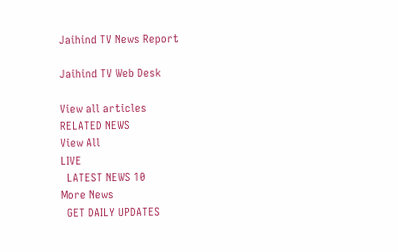Jaihind TV News Report

Jaihind TV Web Desk

View all articles
RELATED NEWS
View All
LIVE
  LATEST NEWS 10
More News
  GET DAILY UPDATES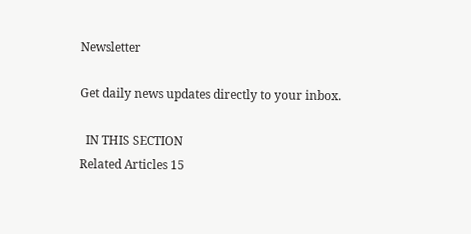Newsletter

Get daily news updates directly to your inbox.

  IN THIS SECTION
Related Articles 15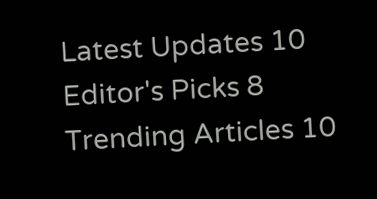Latest Updates 10
Editor's Picks 8
Trending Articles 10